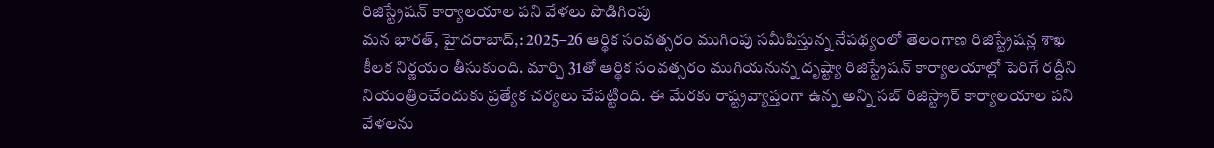రిజిస్ట్రేషన్ కార్యాలయాల పని వేళలు పొడిగింపు
మన భారత్, హైదరాబాద్,: 2025–26 ఆర్థిక సంవత్సరం ముగింపు సమీపిస్తున్న నేపథ్యంలో తెలంగాణ రిజిస్ట్రేషన్ల శాఖ కీలక నిర్ణయం తీసుకుంది. మార్చి 31తో ఆర్థిక సంవత్సరం ముగియనున్న దృష్ట్యా రిజిస్ట్రేషన్ కార్యాలయాల్లో పెరిగే రద్దీని నియంత్రించేందుకు ప్రత్యేక చర్యలు చేపట్టింది. ఈ మేరకు రాష్ట్రవ్యాప్తంగా ఉన్న అన్ని సబ్ రిజిస్ట్రార్ కార్యాలయాల పని వేళలను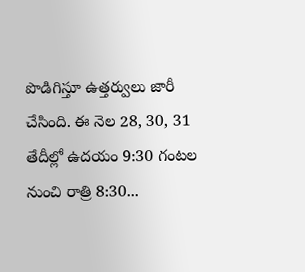పొడిగిస్తూ ఉత్తర్వులు జారీ చేసింది. ఈ నెల 28, 30, 31 తేదీల్లో ఉదయం 9:30 గంటల నుంచి రాత్రి 8:30...